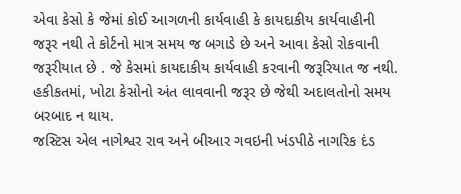એવા કેસો કે જેમાં કોઈ આગળની કાર્યવાહી કે કાયદાકીય કાર્યવાહીની જરૂર નથી તે કોર્ટનો માત્ર સમય જ બગાડે છે અને આવા કેસો રોકવાની જરૂરીયાત છે . જે કેસમાં કાયદાકીય કાર્યવાહી કરવાની જરૂરિયાત જ નથી. હકીકતમાં, ખોટા કેસોનો અંત લાવવાની જરૂર છે જેથી અદાલતોનો સમય બરબાદ ન થાય.
જસ્ટિસ એલ નાગેશ્વર રાવ અને બીઆર ગવઇની ખંડપીઠે નાગરિક દંડ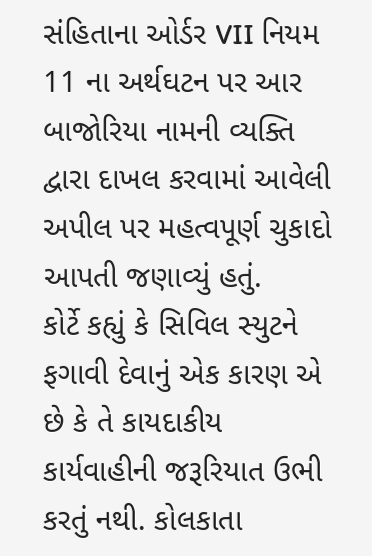સંહિતાના ઓર્ડર VII નિયમ 11 ના અર્થઘટન પર આર બાજોરિયા નામની વ્યક્તિ દ્વારા દાખલ કરવામાં આવેલી અપીલ પર મહત્વપૂર્ણ ચુકાદો આપતી જણાવ્યું હતું.
કોર્ટે કહ્યું કે સિવિલ સ્યુટને ફગાવી દેવાનું એક કારણ એ છે કે તે કાયદાકીય કાર્યવાહીની જરૂરિયાત ઉભી કરતું નથી. કોલકાતા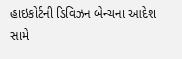હાઇકોર્ટની ડિવિઝન બેન્ચના આદેશ સામે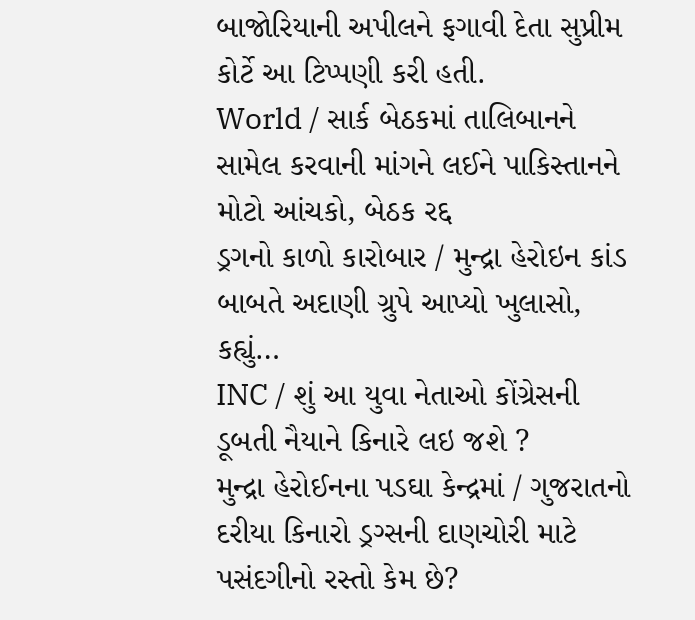બાજોરિયાની અપીલને ફગાવી દેતા સુપ્રીમ કોર્ટે આ ટિપ્પણી કરી હતી.
World / સાર્ક બેઠકમાં તાલિબાનને સામેલ કરવાની માંગને લઈને પાકિસ્તાનને મોટો આંચકો, બેઠક રદ્દ
ડ્રગનો કાળો કારોબાર / મુન્દ્રા હેરોઇન કાંડ બાબતે અદાણી ગ્રુપે આપ્યો ખુલાસો, કહ્યું…
INC / શું આ યુવા નેતાઓ કોંગ્રેસની ડૂબતી નૈયાને કિનારે લઇ જશે ?
મુન્દ્રા હેરોઈનના પડઘા કેન્દ્રમાં / ગુજરાતનો દરીયા કિનારો ડ્રગ્સની દાણચોરી માટે પસંદગીનો રસ્તો કેમ છે?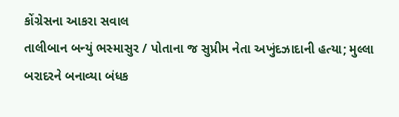કોંગ્રેસના આકરા સવાલ
તાલીબાન બન્યું ભસ્માસુર / પોતાના જ સુપ્રીમ નેતા અખુંદઝાદાની હત્યા; મુલ્લા બરાદરને બનાવ્યા બંધક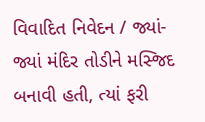વિવાદિત નિવેદન / જ્યાં-જ્યાં મંદિર તોડીને મસ્જિદ બનાવી હતી, ત્યાં ફરી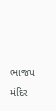ભાજપ મંદિર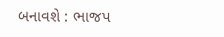બનાવશે : ભાજપ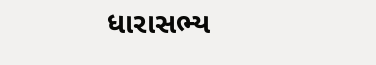ધારાસભ્ય